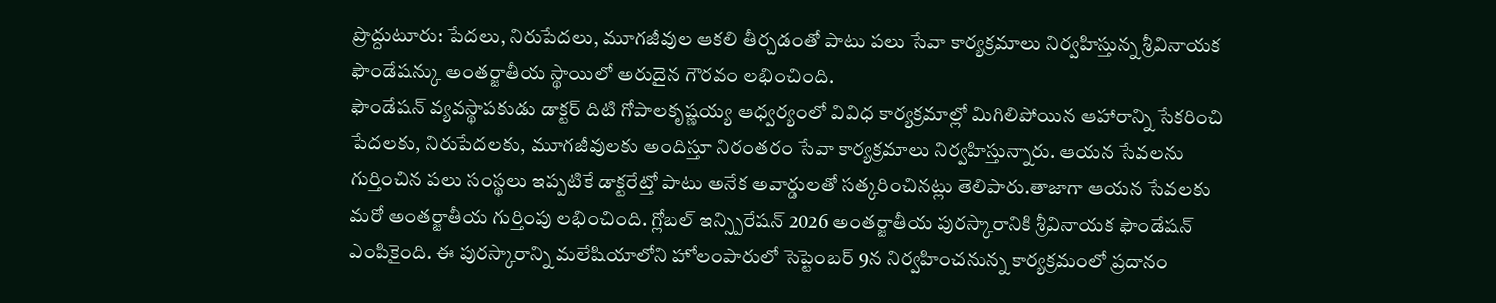ప్రొద్దుటూరు: పేదలు, నిరుపేదలు, మూగజీవుల ఆకలి తీర్చడంతో పాటు పలు సేవా కార్యక్రమాలు నిర్వహిస్తున్న శ్రీవినాయక ఫౌండేషన్కు అంతర్జాతీయ స్థాయిలో అరుదైన గౌరవం లభించింది.
ఫౌండేషన్ వ్యవస్థాపకుడు డాక్టర్ దిటి గోపాలకృష్ణయ్య ఆధ్వర్యంలో వివిధ కార్యక్రమాల్లో మిగిలిపోయిన ఆహారాన్ని సేకరించి పేదలకు, నిరుపేదలకు, మూగజీవులకు అందిస్తూ నిరంతరం సేవా కార్యక్రమాలు నిర్వహిస్తున్నారు. ఆయన సేవలను గుర్తించిన పలు సంస్థలు ఇప్పటికే డాక్టరేట్తో పాటు అనేక అవార్డులతో సత్కరించినట్లు తెలిపారు.తాజాగా ఆయన సేవలకు మరో అంతర్జాతీయ గుర్తింపు లభించింది. గ్లోబల్ ఇన్స్పిరేషన్ 2026 అంతర్జాతీయ పురస్కారానికి శ్రీవినాయక ఫౌండేషన్ ఎంపికైంది. ఈ పురస్కారాన్ని మలేషియాలోని హోలంపారులో సెప్టెంబర్ 9న నిర్వహించనున్న కార్యక్రమంలో ప్రదానం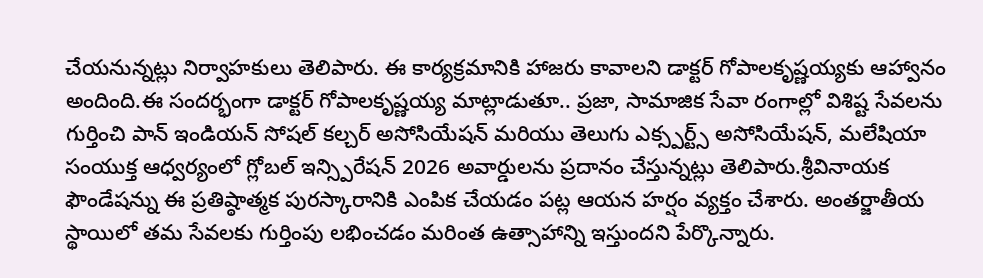చేయనున్నట్లు నిర్వాహకులు తెలిపారు. ఈ కార్యక్రమానికి హాజరు కావాలని డాక్టర్ గోపాలకృష్ణయ్యకు ఆహ్వానం అందింది.ఈ సందర్భంగా డాక్టర్ గోపాలకృష్ణయ్య మాట్లాడుతూ.. ప్రజా, సామాజిక సేవా రంగాల్లో విశిష్ట సేవలను గుర్తించి పాన్ ఇండియన్ సోషల్ కల్చర్ అసోసియేషన్ మరియు తెలుగు ఎక్స్పర్ట్స్ అసోసియేషన్, మలేషియా సంయుక్త ఆధ్వర్యంలో గ్లోబల్ ఇన్స్పిరేషన్ 2026 అవార్డులను ప్రదానం చేస్తున్నట్లు తెలిపారు.శ్రీవినాయక ఫౌండేషన్ను ఈ ప్రతిష్ఠాత్మక పురస్కారానికి ఎంపిక చేయడం పట్ల ఆయన హర్షం వ్యక్తం చేశారు. అంతర్జాతీయ స్థాయిలో తమ సేవలకు గుర్తింపు లభించడం మరింత ఉత్సాహాన్ని ఇస్తుందని పేర్కొన్నారు.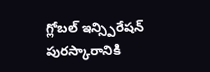గ్లోబల్ ఇన్స్పిరేషన్ పురస్కారానికి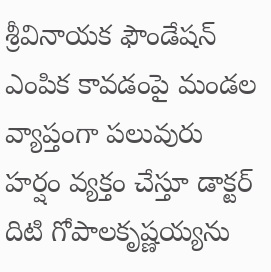శ్రీవినాయక ఫౌండేషన్ ఎంపిక కావడంపై మండల వ్యాప్తంగా పలువురు హర్షం వ్యక్తం చేస్తూ డాక్టర్ దిటి గోపాలకృష్ణయ్యను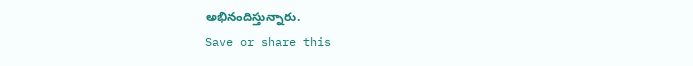అభినందిస్తున్నారు.
Save or share this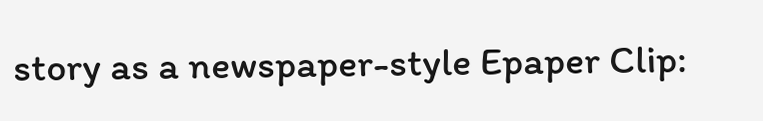story as a newspaper-style Epaper Clip: